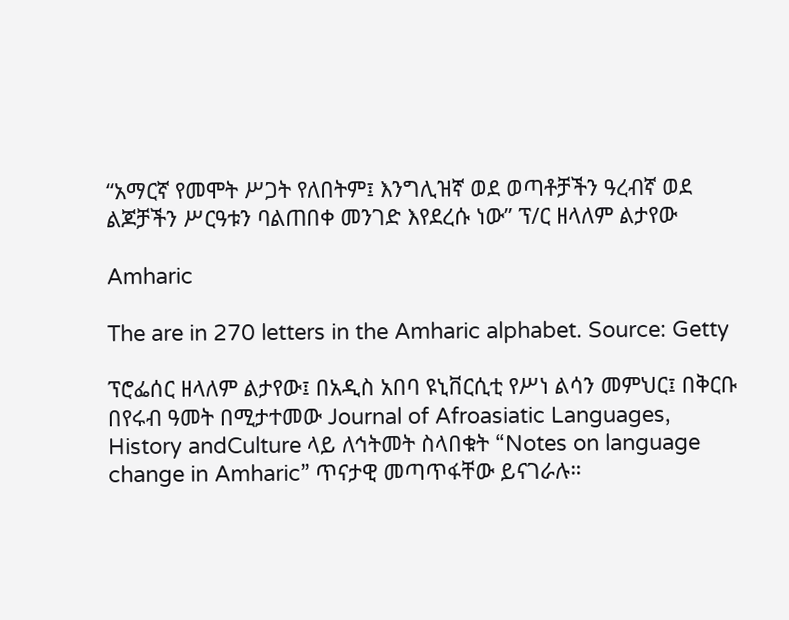“አማርኛ የመሞት ሥጋት የለበትም፤ እንግሊዝኛ ወደ ወጣቶቻችን ዓረብኛ ወደ ልጆቻችን ሥርዓቱን ባልጠበቀ መንገድ እየደረሱ ነው” ፕ/ር ዘላለም ልታየው

Amharic

The are in 270 letters in the Amharic alphabet. Source: Getty

ፕሮፌሰር ዘላለም ልታየው፤ በአዲስ አበባ ዩኒቨርሲቲ የሥነ ልሳን መምህር፤ በቅርቡ በየሩብ ዓመት በሚታተመው Journal of Afroasiatic Languages, History andCulture ላይ ለኅትመት ስላበቁት “Notes on language change in Amharic” ጥናታዊ መጣጥፋቸው ይናገራሉ።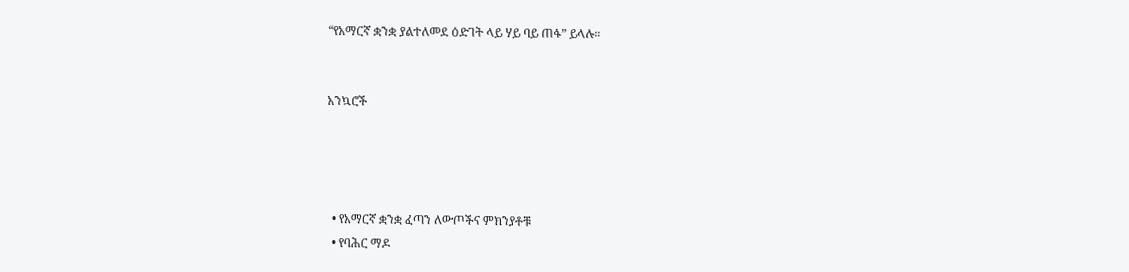“የአማርኛ ቋንቋ ያልተለመደ ዕድገት ላይ ሃይ ባይ ጠፋ” ይላሉ።


አንኳሮች




  • የአማርኛ ቋንቋ ፈጣን ለውጦችና ምክንያቶቹ
  • የባሕር ማዶ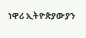ነዋሪ ኢትዮጵያውያን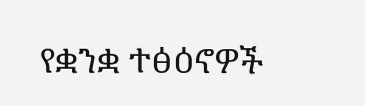የቋንቋ ተፅዕኖዎች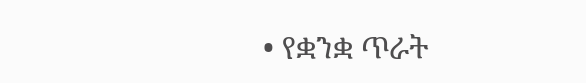• የቋንቋ ጥራት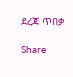ደረጃ ጥበቃ

Share